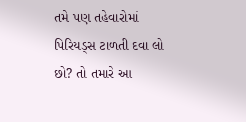તમે પણ તહેવારોમાં પિરિયડ્સ ટાળતી દવા લો છો? તો તમારે આ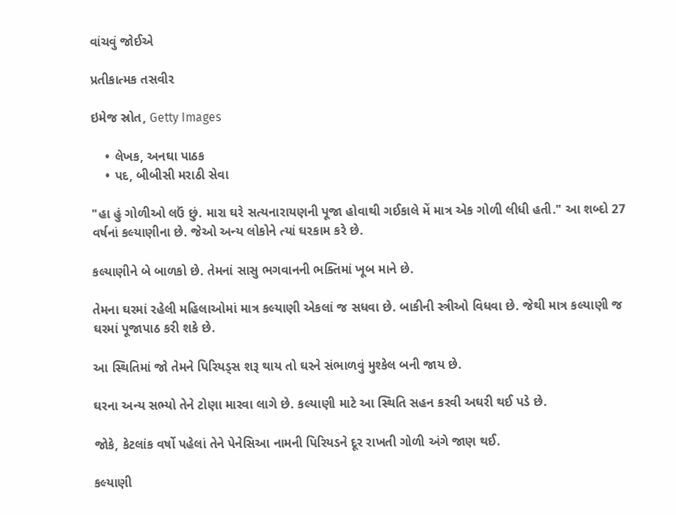વાંચવું જોઈએ

પ્રતીકાત્મક તસવીર

ઇમેજ સ્રોત, Getty Images

    • લેખક, અનઘા પાઠક
    • પદ, બીબીસી મરાઠી સેવા

"હા હું ગોળીઓ લઉં છું. મારા ઘરે સત્યનારાયણની પૂજા હોવાથી ગઈકાલે મેં માત્ર એક ગોળી લીધી હતી." આ શબ્દો 27 વર્ષનાં કલ્યાણીના છે. જેઓ અન્ય લોકોને ત્યાં ઘરકામ કરે છે.

કલ્યાણીને બે બાળકો છે. તેમનાં સાસુ ભગવાનની ભક્તિમાં ખૂબ માને છે.

તેમના ઘરમાં રહેલી મહિલાઓમાં માત્ર કલ્યાણી એકલાં જ સધવા છે. બાકીની સ્ત્રીઓ વિધવા છે. જેથી માત્ર કલ્યાણી જ ઘરમાં પૂજાપાઠ કરી શકે છે.

આ સ્થિતિમાં જો તેમને પિરિયડ્સ શરૂ થાય તો ઘરને સંભાળવું મુશ્કેલ બની જાય છે.

ઘરના અન્ય સભ્યો તેને ટોણા મારવા લાગે છે. કલ્યાણી માટે આ સ્થિતિ સહન કરવી અઘરી થઈ પડે છે.

જોકે, કેટલાંક વર્ષો પહેલાં તેને પેનેસિઆ નામની પિરિયડને દૂર રાખતી ગોળી અંગે જાણ થઈ.

કલ્યાણી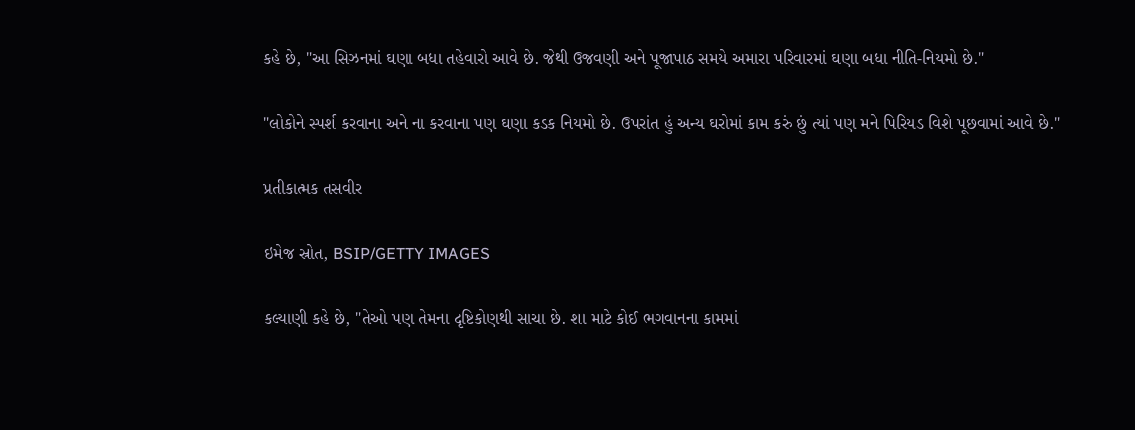કહે છે, "આ સિઝનમાં ઘણા બધા તહેવારો આવે છે. જેથી ઉજવણી અને પૂજાપાઠ સમયે અમારા પરિવારમાં ઘણા બધા નીતિ-નિયમો છે."

"લોકોને સ્પર્શ કરવાના અને ના કરવાના પણ ઘણા કડક નિયમો છે. ઉપરાંત હું અન્ય ઘરોમાં કામ કરું છું ત્યાં પણ મને પિરિયડ વિશે પૂછવામાં આવે છે."

પ્રતીકાત્મક તસવીર

ઇમેજ સ્રોત, BSIP/GETTY IMAGES

કલ્યાણી કહે છે, "તેઓ પણ તેમના દૃષ્ટિકોણથી સાચા છે. શા માટે કોઈ ભગવાનના કામમાં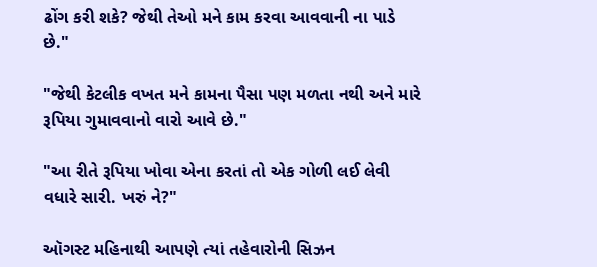ઢોંગ કરી શકે? જેથી તેઓ મને કામ કરવા આવવાની ના પાડે છે."

"જેથી કેટલીક વખત મને કામના પૈસા પણ મળતા નથી અને મારે રૂપિયા ગુમાવવાનો વારો આવે છે."

"આ રીતે રૂપિયા ખોવા એના કરતાં તો એક ગોળી લઈ લેવી વધારે સારી. ખરું ને?"

ઑગસ્ટ મહિનાથી આપણે ત્યાં તહેવારોની સિઝન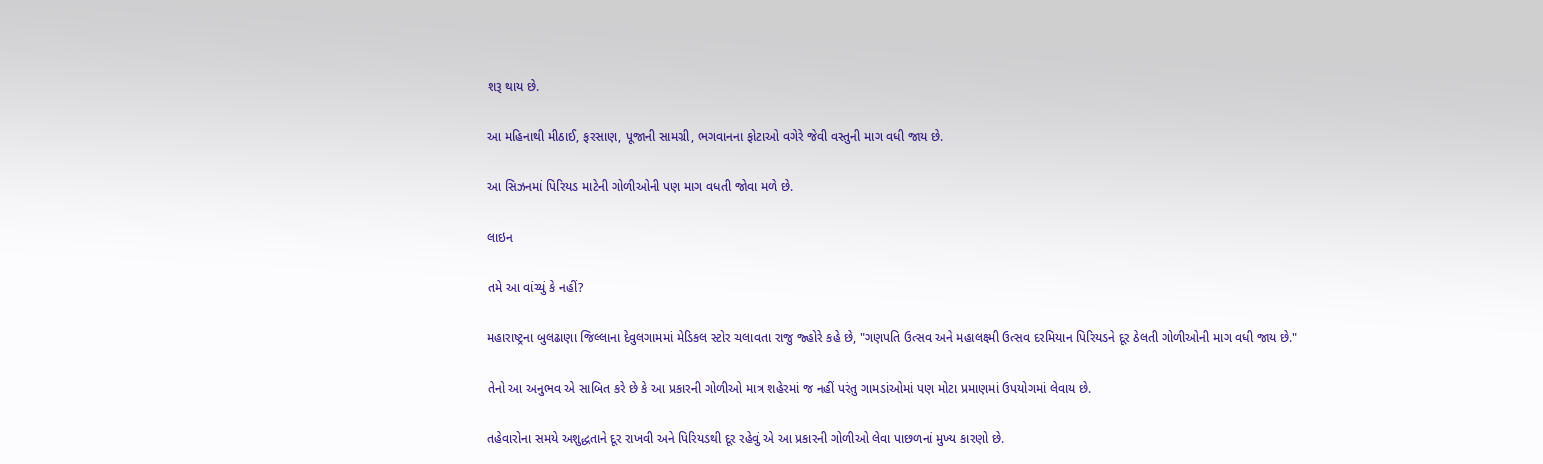શરૂ થાય છે.

આ મહિનાથી મીઠાઈ, ફરસાણ, પૂજાની સામગ્રી, ભગવાનના ફોટાઓ વગેરે જેવી વસ્તુની માગ વધી જાય છે.

આ સિઝનમાં પિરિયડ માટેની ગોળીઓની પણ માગ વધતી જોવા મળે છે.

લાઇન

તમે આ વાંચ્યું કે નહીં?

મહારાષ્ટ્રના બુલઢાણા જિલ્લાના દેવુલગામમાં મેડિકલ સ્ટોર ચલાવતા રાજુ જ્હોરે કહે છે, "ગણપતિ ઉત્સવ અને મહાલક્ષ્મી ઉત્સવ દરમિયાન પિરિયડને દૂર ઠેલતી ગોળીઓની માગ વધી જાય છે."

તેનો આ અનુભવ એ સાબિત કરે છે કે આ પ્રકારની ગોળીઓ માત્ર શહેરમાં જ નહીં પરંતુ ગામડાંઓમાં પણ મોટા પ્રમાણમાં ઉપયોગમાં લેવાય છે.

તહેવારોના સમયે અશુદ્ધતાને દૂર રાખવી અને પિરિયડથી દૂર રહેવું એ આ પ્રકારની ગોળીઓ લેવા પાછળનાં મુખ્ય કારણો છે.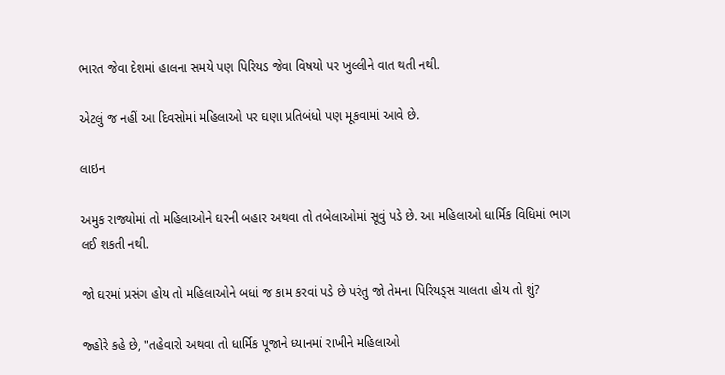ભારત જેવા દેશમાં હાલના સમયે પણ પિરિયડ જેવા વિષયો પર ખુલ્લીને વાત થતી નથી.

એટલું જ નહીં આ દિવસોમાં મહિલાઓ પર ઘણા પ્રતિબંધો પણ મૂકવામાં આવે છે.

લાઇન

અમુક રાજ્યોમાં તો મહિલાઓને ઘરની બહાર અથવા તો તબેલાઓમાં સૂવું પડે છે. આ મહિલાઓ ધાર્મિક વિધિમાં ભાગ લઈ શકતી નથી.

જો ઘરમાં પ્રસંગ હોય તો મહિલાઓને બધાં જ કામ કરવાં પડે છે પરંતુ જો તેમના પિરિયડ્સ ચાલતા હોય તો શું?

જ્હોરે કહે છે, "તહેવારો અથવા તો ધાર્મિક પૂજાને ધ્યાનમાં રાખીને મહિલાઓ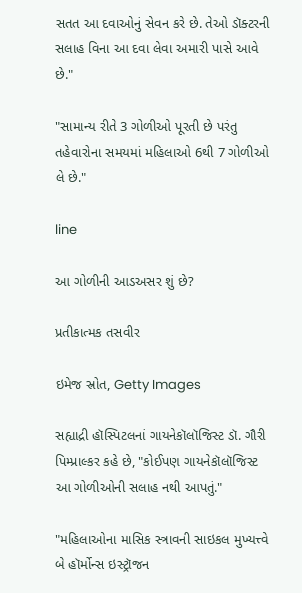સતત આ દવાઓનું સેવન કરે છે. તેઓ ડૉક્ટરની સલાહ વિના આ દવા લેવા અમારી પાસે આવે છે."

"સામાન્ય રીતે 3 ગોળીઓ પૂરતી છે પરંતુ તહેવારોના સમયમાં મહિલાઓ 6થી 7 ગોળીઓ લે છે."

line

આ ગોળીની આડઅસર શું છે?

પ્રતીકાત્મક તસવીર

ઇમેજ સ્રોત, Getty Images

સહ્યાદ્રી હૉસ્પિટલનાં ગાયનેકૉલૉજિસ્ટ ડૉ. ગૌરી પિમ્પ્રાલ્કર કહે છે, "કોઈપણ ગાયનેકૉલૉજિસ્ટ આ ગોળીઓની સલાહ નથી આપતું."

"મહિલાઓના માસિક સ્ત્રાવની સાઇકલ મુખ્યત્ત્વે બે હૉર્મોન્સ ઇસ્ટ્રૉજન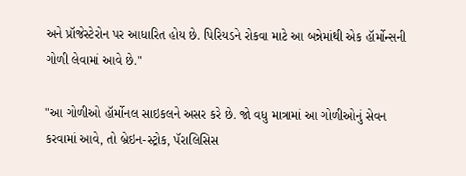અને પ્રૉજેસ્ટેરોન પર આધારિત હોય છે. પિરિયડને રોકવા માટે આ બન્નેમાંથી એક હૉર્મોન્સની ગોળી લેવામાં આવે છે."

"આ ગોળીઓ હૉર્મોનલ સાઇકલને અસર કરે છે. જો વધુ માત્રામાં આ ગોળીઓનું સેવન કરવામાં આવે, તો બ્રેઇન-સ્ટ્રોક, પૅરાલિસિસ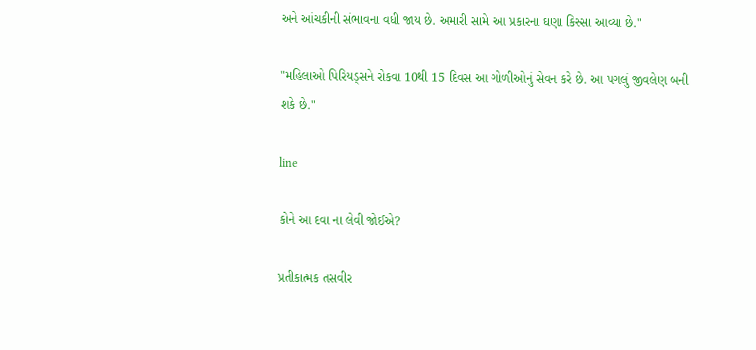અને આંચકીની સંભાવના વધી જાય છે. અમારી સામે આ પ્રકારના ઘણા કિસ્સા આવ્યા છે."

"મહિલાઓ પિરિયડ્સને રોકવા 10થી 15 દિવસ આ ગોળીઓનું સેવન કરે છે. આ પગલું જીવલેણ બની શકે છે."

line

કોને આ દવા ના લેવી જોઈએ?

પ્રતીકાત્મક તસવીર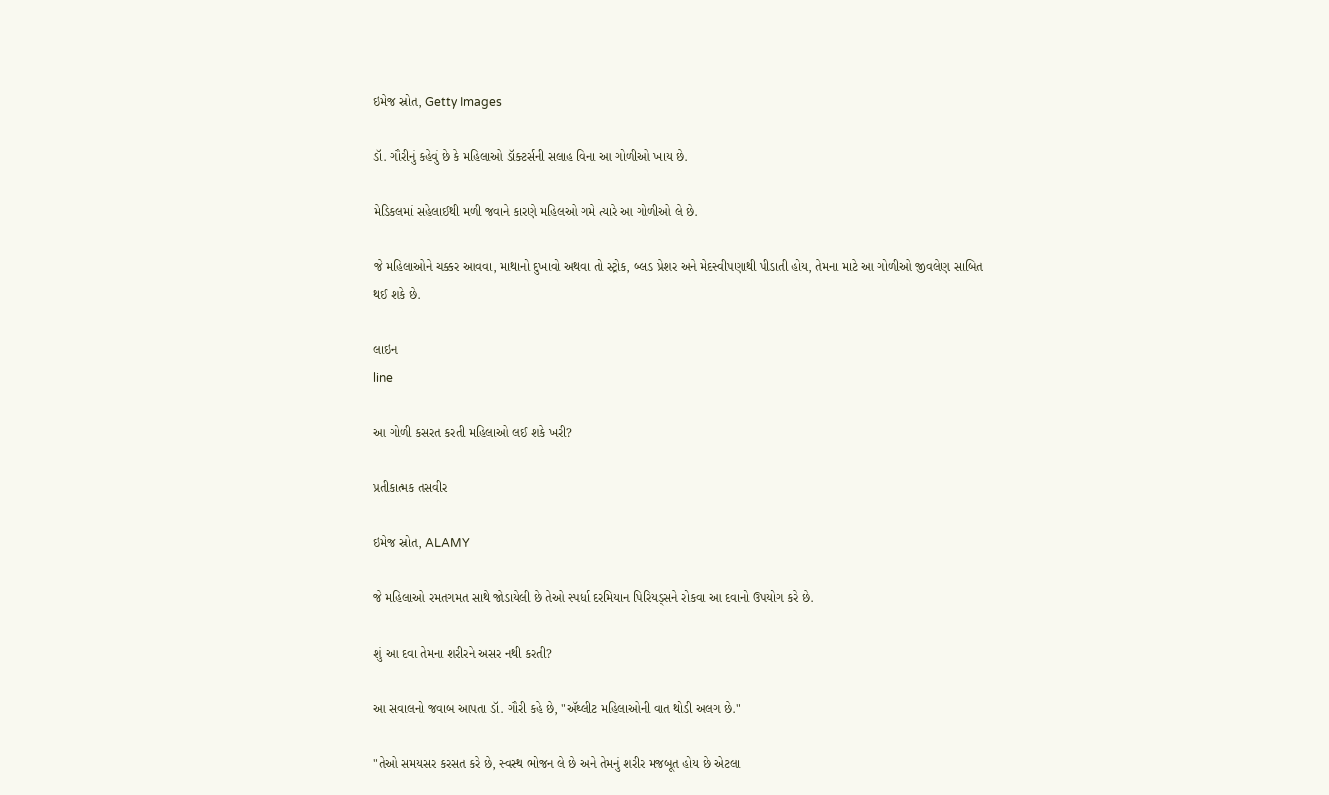ઇમેજ સ્રોત, Getty Images

ડૉ. ગૌરીનું કહેવું છે કે મહિલાઓ ડૉક્ટર્સની સલાહ વિના આ ગોળીઓ ખાય છે.

મેડિકલમાં સહેલાઈથી મળી જવાને કારણે મહિલઓ ગમે ત્યારે આ ગોળીઓ લે છે.

જે મહિલાઓને ચક્કર આવવા, માથાનો દુખાવો અથવા તો સ્ટ્રોક, બ્લડ પ્રેશર અને મેદસ્વીપણાથી પીડાતી હોય, તેમના માટે આ ગોળીઓ જીવલેણ સાબિત થઈ શકે છે.

લાઇન
line

આ ગોળી કસરત કરતી મહિલાઓ લઈ શકે ખરી?

પ્રતીકાત્મક તસવીર

ઇમેજ સ્રોત, ALAMY

જે મહિલાઓ રમતગમત સાથે જોડાયેલી છે તેઓ સ્પર્ધા દરમિયાન પિરિયડ્સને રોકવા આ દવાનો ઉપયોગ કરે છે.

શું આ દવા તેમના શરીરને અસર નથી કરતી?

આ સવાલનો જવાબ આપતા ડૉ. ગૌરી કહે છે, "ઍથ્લીટ મહિલાઓની વાત થોડી અલગ છે."

"તેઓ સમયસર કરસત કરે છે, સ્વસ્થ ભોજન લે છે અને તેમનું શરીર મજબૂત હોય છે એટલા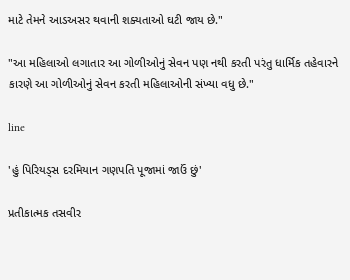માટે તેમને આડઅસર થવાની શક્યતાઓ ઘટી જાય છે."

"આ મહિલાઓ લગાતાર આ ગોળીઓનું સેવન પણ નથી કરતી પરંતુ ધાર્મિક તહેવારને કારણે આ ગોળીઓનું સેવન કરતી મહિલાઓની સંખ્યા વધુ છે."

line

'હું પિરિયડ્સ દરમિયાન ગણપતિ પૂજામાં જાઉં છું'

પ્રતીકાત્મક તસવીર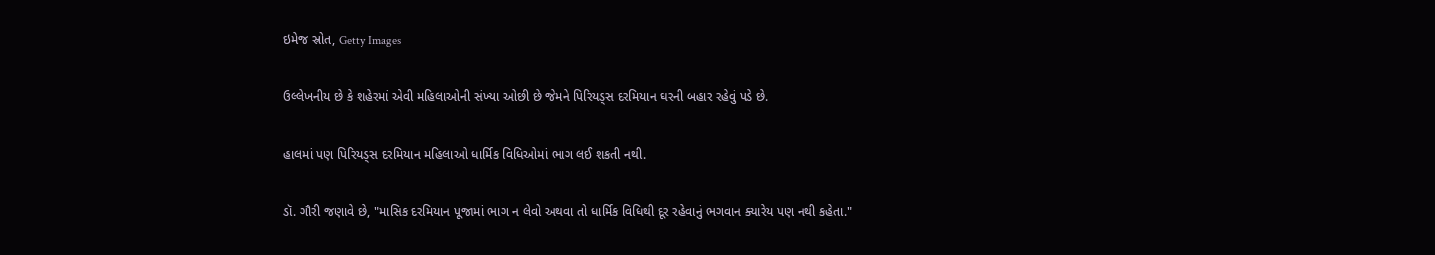ઇમેજ સ્રોત, Getty Images

ઉલ્લેખનીય છે કે શહેરમાં એવી મહિલાઓની સંખ્યા ઓછી છે જેમને પિરિયડ્સ દરમિયાન ઘરની બહાર રહેવું પડે છે.

હાલમાં પણ પિરિયડ્સ દરમિયાન મહિલાઓ ધાર્મિક વિધિઓમાં ભાગ લઈ શકતી નથી.

ડૉ. ગૌરી જણાવે છે, "માસિક દરમિયાન પૂજામાં ભાગ ન લેવો અથવા તો ધાર્મિક વિધિથી દૂર રહેવાનું ભગવાન ક્યારેય પણ નથી કહેતા."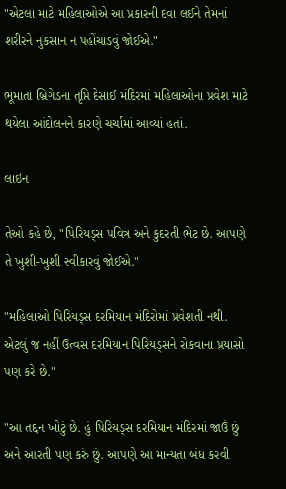"એટલા માટે મહિલાઓએ આ પ્રકારની દવા લઈને તેમનાં શરીરને નુકસાન ન પહોંચાડવું જોઈએ."

ભૂમાતા બ્રિગેડના તૃપ્તિ દેસાઈ મંદિરમાં મહિલાઓના પ્રવેશ માટે થયેલા આંદોલનને કારણે ચર્ચામાં આવ્યાં હતાં.

લાઇન

તેઓ કહે છે, "પિરિયડ્સ પવિત્ર અને કુદરતી ભેટ છે. આપણે તે ખુશી-ખુશી સ્વીકારવું જોઈએ."

"મહિલાઓ પિરિયડ્સ દરમિયાન મંદિરોમાં પ્રવેશતી નથી. એટલું જ નહીં ઉત્વસ દરમિયાન પિરિયડ્સને રોકવાના પ્રયાસો પણ કરે છે."

"આ તદ્દન ખોટું છે. હું પિરિયડ્સ દરમિયાન મંદિરમાં જાઉં છું અને આરતી પણ કરું છું. આપણે આ માન્યતા બંધ કરવી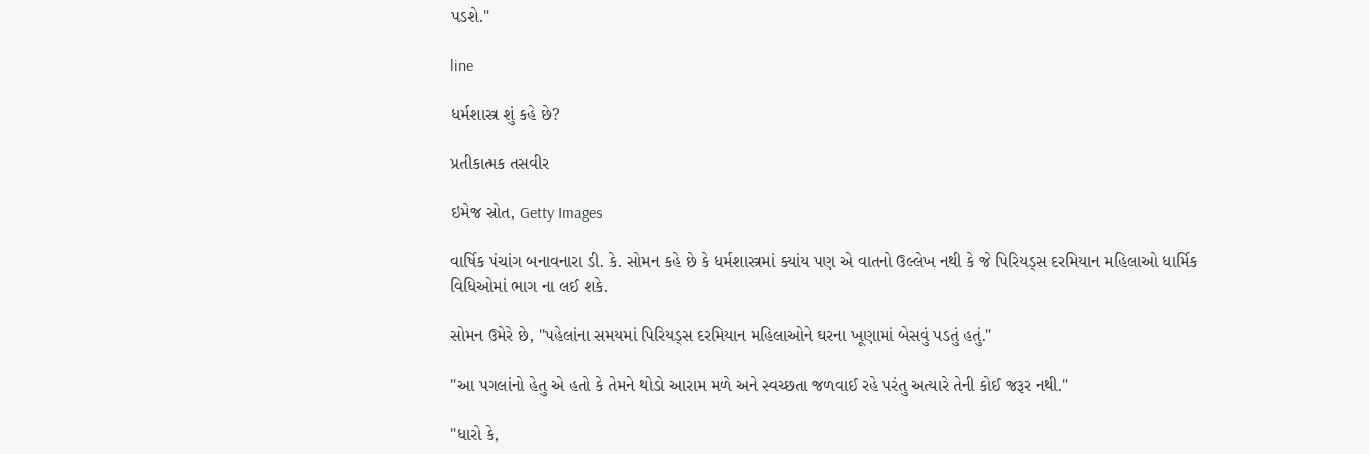પડશે."

line

ધર્મશાસ્ત્ર શું કહે છે?

પ્રતીકાત્મક તસવીર

ઇમેજ સ્રોત, Getty Images

વાર્ષિક પંચાંગ બનાવનારા ડી. કે. સોમન કહે છે કે ધર્મશાસ્ત્રમાં ક્યાંય પણ એ વાતનો ઉલ્લેખ નથી કે જે પિરિયડ્સ દરમિયાન મહિલાઓ ધાર્મિક વિધિઓમાં ભાગ ના લઈ શકે.

સોમન ઉમેરે છે, "પહેલાંના સમયમાં પિરિયડ્સ દરમિયાન મહિલાઓને ઘરના ખૂણામાં બેસવું પડતું હતું."

"આ પગલાંનો હેતુ એ હતો કે તેમને થોડો આરામ મળે અને સ્વચ્છતા જળવાઈ રહે પરંતુ અત્યારે તેની કોઈ જરૂર નથી."

"ધારો કે,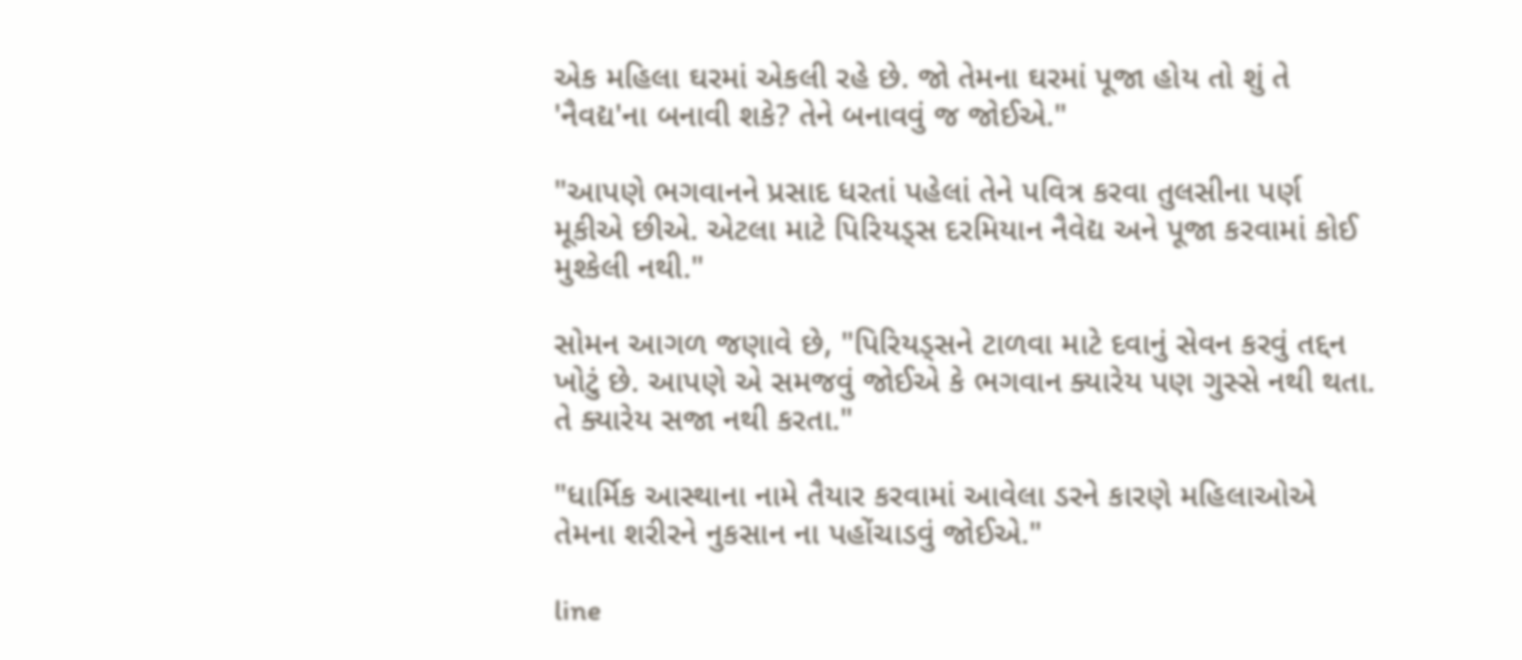એક મહિલા ઘરમાં એકલી રહે છે. જો તેમના ઘરમાં પૂજા હોય તો શું તે 'નૈવદ્ય'ના બનાવી શકે? તેને બનાવવું જ જોઈએ."

"આપણે ભગવાનને પ્રસાદ ધરતાં પહેલાં તેને પવિત્ર કરવા તુલસીના પર્ણ મૂકીએ છીએ. એટલા માટે પિરિયડ્સ દરમિયાન નૈવેદ્ય અને પૂજા કરવામાં કોઈ મુશ્કેલી નથી."

સોમન આગળ જણાવે છે, "પિરિયડ્સને ટાળવા માટે દવાનું સેવન કરવું તદ્દન ખોટું છે. આપણે એ સમજવું જોઈએ કે ભગવાન ક્યારેય પણ ગુસ્સે નથી થતા. તે ક્યારેય સજા નથી કરતા."

"ધાર્મિક આસ્થાના નામે તૈયાર કરવામાં આવેલા ડરને કારણે મહિલાઓએ તેમના શરીરને નુકસાન ના પહોંચાડવું જોઈએ."

line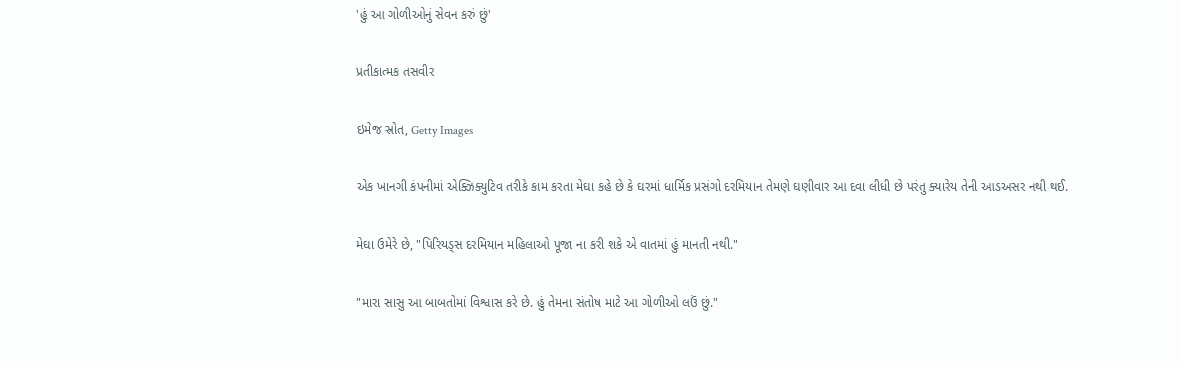'હું આ ગોળીઓનું સેવન કરું છું'

પ્રતીકાત્મક તસવીર

ઇમેજ સ્રોત, Getty Images

એક ખાનગી કંપનીમાં એક્ઝિક્યુટિવ તરીકે કામ કરતા મેઘા કહે છે કે ઘરમાં ધાર્મિક પ્રસંગો દરમિયાન તેમણે ઘણીવાર આ દવા લીધી છે પરંતુ ક્યારેય તેની આડઅસર નથી થઈ.

મેઘા ઉમેરે છે, "પિરિયડ્સ દરમિયાન મહિલાઓ પૂજા ના કરી શકે એ વાતમાં હું માનતી નથી."

"મારા સાસુ આ બાબતોમાં વિશ્વાસ કરે છે. હું તેમના સંતોષ માટે આ ગોળીઓ લઉં છું."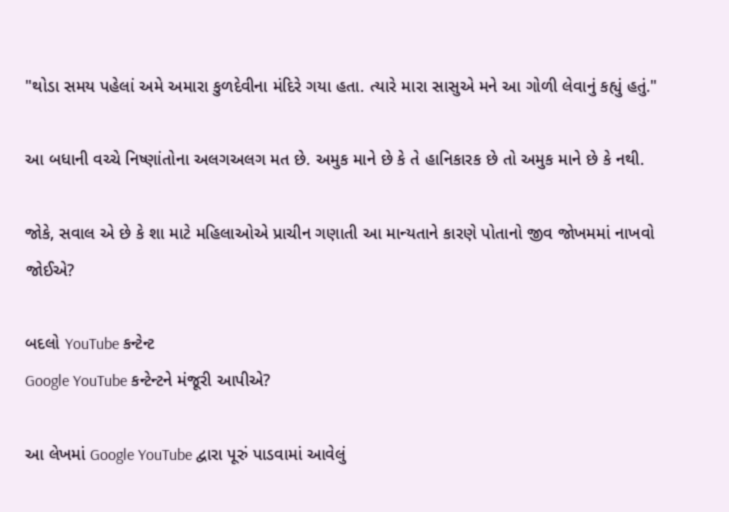"થોડા સમય પહેલાં અમે અમારા કુળદેવીના મંદિરે ગયા હતા. ત્યારે મારા સાસુએ મને આ ગોળી લેવાનું કહ્યું હતું."

આ બધાની વચ્ચે નિષ્ણાંતોના અલગઅલગ મત છે. અમુક માને છે કે તે હાનિકારક છે તો અમુક માને છે કે નથી.

જોકે, સવાલ એ છે કે શા માટે મહિલાઓએ પ્રાચીન ગણાતી આ માન્યતાને કારણે પોતાનો જીવ જોખમમાં નાખવો જોઈએ?

બદલો YouTube કન્ટેન્ટ
Google YouTube કન્ટેન્ટને મંજૂરી આપીએ?

આ લેખમાં Google YouTube દ્વારા પૂરું પાડવામાં આવેલું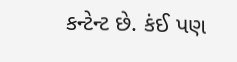કન્ટેન્ટ છે. કંઈ પણ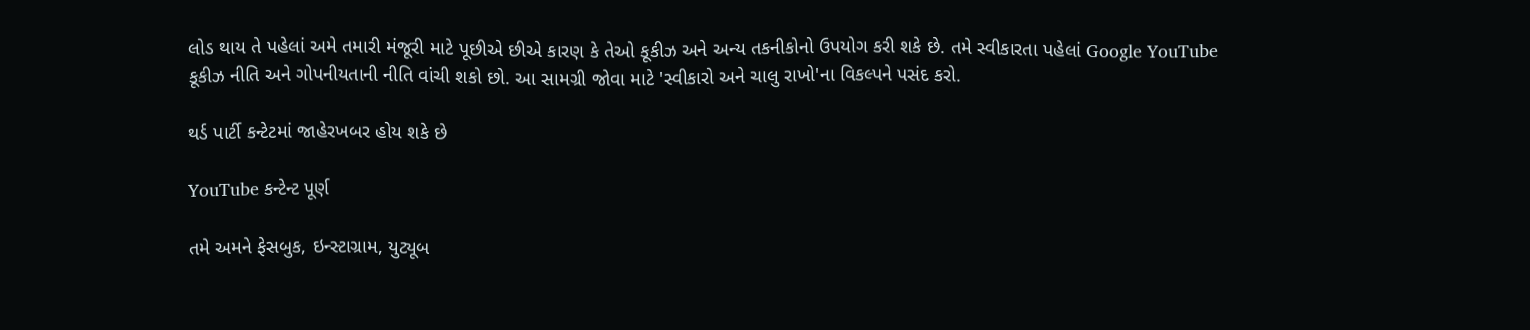લોડ થાય તે પહેલાં અમે તમારી મંજૂરી માટે પૂછીએ છીએ કારણ કે તેઓ કૂકીઝ અને અન્ય તકનીકોનો ઉપયોગ કરી શકે છે. તમે સ્વીકારતા પહેલાં Google YouTube કૂકીઝ નીતિ અને ગોપનીયતાની નીતિ વાંચી શકો છો. આ સામગ્રી જોવા માટે 'સ્વીકારો અને ચાલુ રાખો'ના વિકલ્પને પસંદ કરો.

થર્ડ પાર્ટી કન્ટેટમાં જાહેરખબર હોય શકે છે

YouTube કન્ટેન્ટ પૂર્ણ

તમે અમને ફેસબુક, ઇન્સ્ટાગ્રામ, યુટ્યૂબ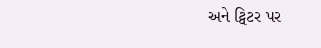અને ટ્વિટર પર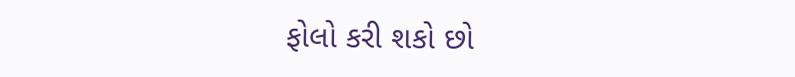ફોલો કરી શકો છો